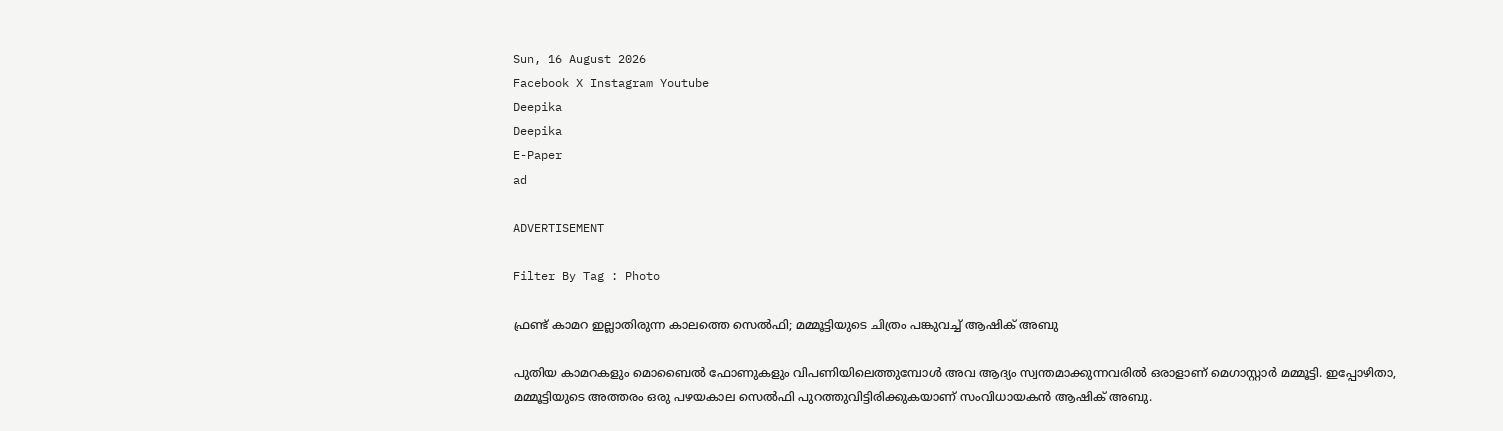Sun, 16 August 2026
Facebook X Instagram Youtube
Deepika
Deepika
E-Paper
ad

ADVERTISEMENT

Filter By Tag : Photo

ഫ്രണ്ട് കാമറ ഇല്ലാതിരുന്ന കാലത്തെ സെൽഫി; മമ്മൂട്ടിയുടെ ചിത്രം പങ്കുവച്ച് ആഷിക് അബു

പുതിയ കാമറകളും മൊബൈൽ ഫോണുകളും വിപണിയിലെത്തുമ്പോൾ അവ ആദ്യം സ്വന്തമാക്കുന്നവരിൽ ഒരാളാണ് മെഗാസ്റ്റാർ മമ്മൂട്ടി. ഇപ്പോഴിതാ, മമ്മൂട്ടിയുടെ അത്തരം ഒരു പഴയകാല സെൽഫി പുറത്തുവിട്ടിരിക്കുകയാണ് സംവിധായകൻ ആഷിക് അബു.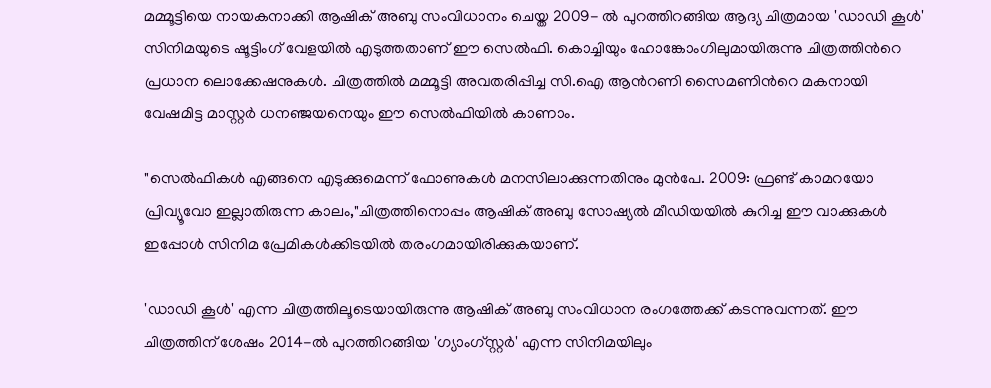മമ്മൂട്ടിയെ നായകനാക്കി ആഷിക് അബു സംവിധാനം ചെയ്ത 2009- ൽ പുറത്തിറങ്ങിയ ആദ്യ ചിത്രമായ 'ഡാഡി കൂൾ' സിനിമയുടെ ഷൂട്ടിംഗ് വേളയിൽ എടുത്തതാണ് ഈ സെൽഫി. കൊച്ചിയും ഹോങ്കോംഗിലുമായിരുന്നു ചിത്രത്തിന്‍റെ പ്രധാന ലൊക്കേഷനുകൾ. ചിത്രത്തിൽ മമ്മൂട്ടി അവതരിപ്പിച്ച സി.ഐ ആന്‍റണി സൈമണിന്‍റെ മകനായി വേഷമിട്ട മാസ്റ്റർ ധനഞ്ജയനെയും ഈ സെൽഫിയിൽ കാണാം.

"സെൽഫികൾ എങ്ങനെ എടുക്കുമെന്ന് ഫോണുകൾ മനസിലാക്കുന്നതിനും മുൻപേ. 2009: ഫ്രണ്ട് കാമറയോ പ്രിവ്യൂവോ ഇല്ലാതിരുന്ന കാലം,"ചിത്രത്തിനൊപ്പം ആഷിക് അബു സോഷ്യൽ മീഡിയയിൽ കുറിച്ച ഈ വാക്കുകൾ ഇപ്പോൾ സിനിമ പ്രേമികൾക്കിടയിൽ തരംഗമായിരിക്കുകയാണ്.

'ഡാഡി കൂൾ' എന്ന ചിത്രത്തിലൂടെയായിരുന്നു ആഷിക് അബു സംവിധാന രംഗത്തേക്ക് കടന്നുവന്നത്. ഈ ചിത്രത്തിന് ശേഷം 2014-ൽ പുറത്തിറങ്ങിയ 'ഗ്യാംഗ്‌സ്റ്റർ' എന്ന സിനിമയിലും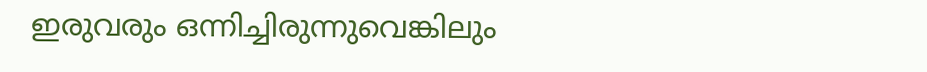ഇരുവരും ഒന്നിച്ചിരുന്നുവെങ്കിലും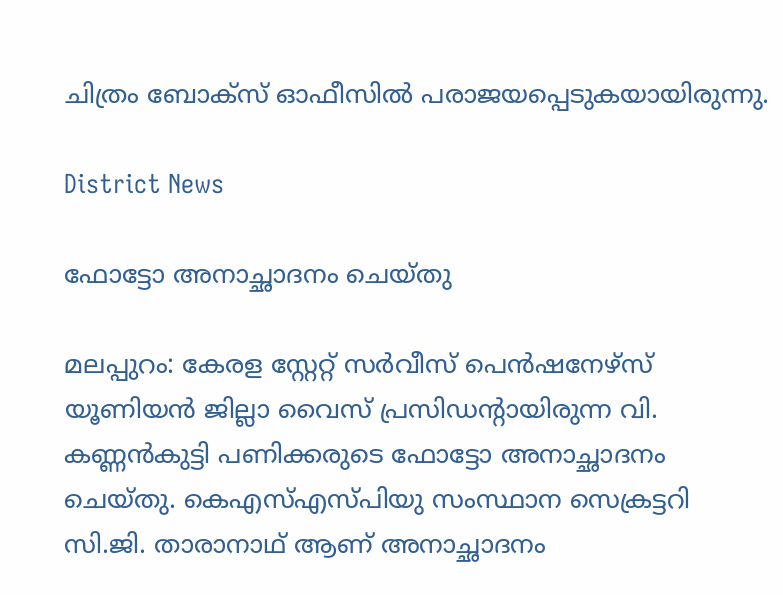ചിത്രം ബോക്സ് ഓഫീസിൽ പരാജയപ്പെടുകയായിരുന്നു.

District News

ഫോട്ടോ അനാച്ഛാദനം ചെയ്തു

മലപ്പുറം: കേരള സ്റ്റേറ്റ് സർവീസ് പെൻഷനേഴ്സ് യൂണിയൻ ജില്ലാ വൈസ് പ്രസിഡന്‍റായിരുന്ന വി. കണ്ണൻകുട്ടി പണിക്കരുടെ ഫോട്ടോ അനാച്ഛാദനം ചെയ്തു. കെഎസ്എസ്പിയു സംസ്ഥാന സെക്രട്ടറി സി.ജി. താരാനാഥ് ആണ് അനാച്ഛാദനം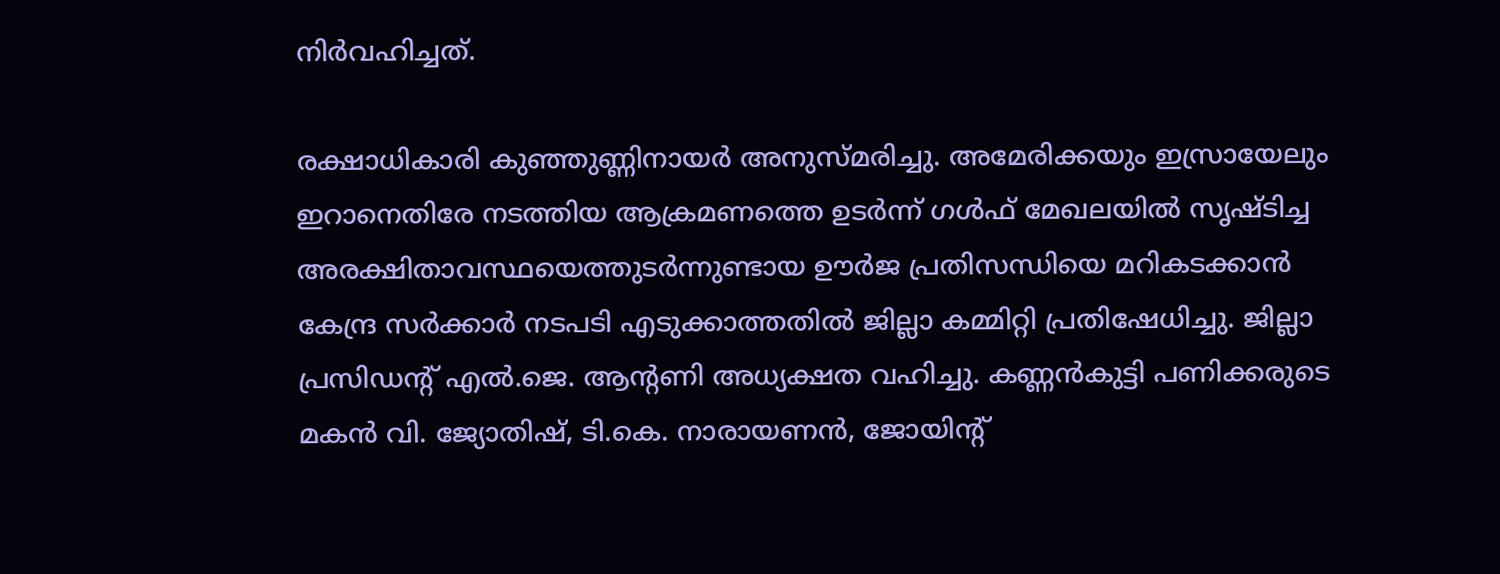നിർവഹിച്ചത്.

രക്ഷാധികാരി കുഞ്ഞുണ്ണിനായർ അനുസ്മരിച്ചു. അമേരിക്കയും ഇസ്രായേലും ഇറാനെതിരേ നടത്തിയ ആക്രമണത്തെ ഉടർന്ന് ഗൾഫ് മേഖലയിൽ സൃഷ്ടിച്ച അരക്ഷിതാവസ്ഥയെത്തുടർന്നുണ്ടായ ഊർജ പ്രതിസന്ധിയെ മറികടക്കാൻ കേന്ദ്ര സർക്കാർ നടപടി എടുക്കാത്തതിൽ ജില്ലാ കമ്മിറ്റി പ്രതിഷേധിച്ചു. ജില്ലാ പ്രസിഡന്‍റ് എൽ.ജെ. ആന്‍റണി അധ്യക്ഷത വഹിച്ചു. കണ്ണൻകുട്ടി പണിക്കരുടെ മകൻ വി. ജ്യോതിഷ്, ടി.കെ. നാരായണൻ, ജോയിന്‍റ്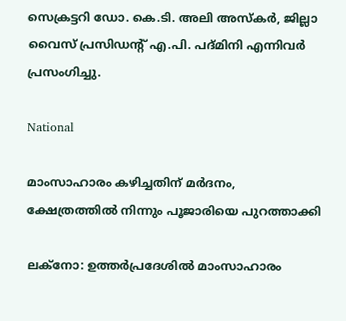സെക്രട്ടറി ഡോ. കെ.ടി. അലി അസ്കർ, ജില്ലാ വൈസ് പ്രസിഡന്‍റ് എ.പി. പദ്മിനി എന്നിവർ പ്രസംഗിച്ചു.

National

മാംസാഹാരം കഴിച്ചതിന് മർദനം, ക്ഷേത്രത്തിൽ നിന്നും പൂജാരിയെ പുറത്താക്കി

ലക്നോ: ഉത്തർപ്രദേശിൽ മാംസാഹാരം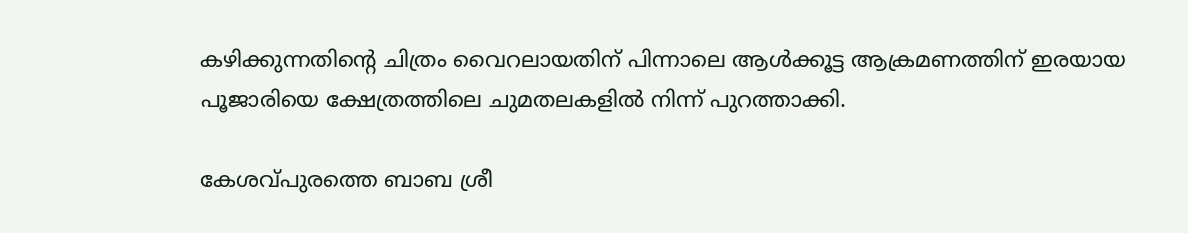കഴിക്കുന്നതിന്‍റെ ചിത്രം വൈറലായതിന് പിന്നാലെ ആൾക്കൂട്ട ആക്രമണത്തിന് ഇരയായ പൂജാരിയെ ക്ഷേത്രത്തിലെ ചുമതലകളിൽ നിന്ന് പുറത്താക്കി.

കേശവ്പുരത്തെ ബാബ ശ്രീ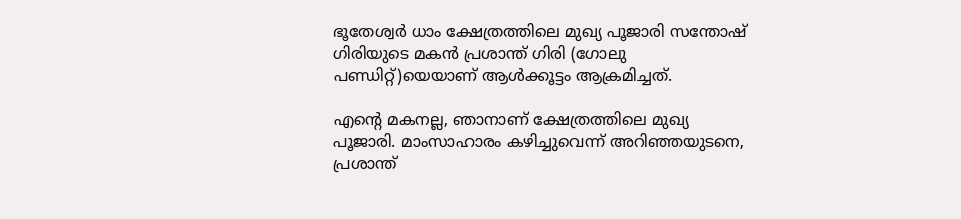ഭൂതേശ്വർ ധാം ക്ഷേത്രത്തിലെ മുഖ്യ പൂജാരി സന്തോഷ് ഗിരിയുടെ മകൻ പ്രശാന്ത് ഗിരി (ഗോലു പണ്ഡിറ്റ്)യെയാണ് ആൾക്കൂട്ടം ആക്രമിച്ചത്.

എന്‍റെ മകനല്ല, ഞാനാണ് ക്ഷേത്രത്തിലെ മുഖ്യ പൂജാരി. മാംസാഹാരം കഴിച്ചുവെന്ന് അറിഞ്ഞയുടനെ, പ്രശാന്ത്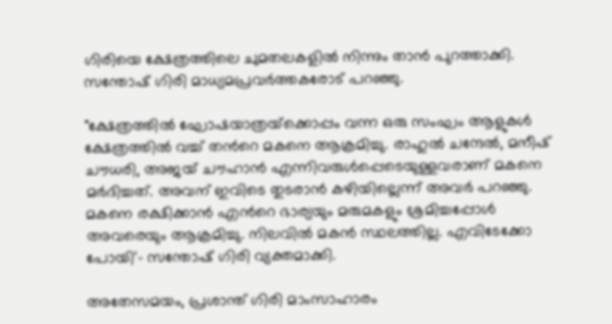ഗിരിയെ ക്ഷേത്രത്തിലെ ചുമതലകളിൽ നിന്നും താൻ പുറത്താക്കി. സന്തോഷ് ഗിരി മാധ്യമപ്രവർത്തകരോട് പറഞ്ഞു.

"ക്ഷേത്രത്തിൽ ഘോഷയാത്രയ്‌ക്കൊപ്പം വന്ന ഒരു സംഘം ആളുകൾ ക്ഷേത്രത്തിൽ വച്ച് തന്‍റെ മകനെ ആക്രമിച്ചു. രാഹുൽ ചന്ദേൽ, മനീഷ് ചൗധരി, അജയ് ചൗഹാൻ എന്നിവരുൾപ്പെടെയുള്ളവരാണ് മകനെ മർദിച്ചത്. അവന് ഇവിടെ തുടരാൻ കഴിയില്ലെന്ന് അവർ പറഞ്ഞു. മകനെ രക്ഷിക്കാൻ എന്‍റെ ഭാര്യയും മരുമകളും ശ്രമിച്ചപ്പോൾ അവരെയും ആക്രമിച്ചു. നിലവിൽ മകൻ സ്ഥലത്തില്ല. എവിടേക്കോ പോയി'- സന്തോഷ് ഗിരി വ്യക്തമാക്കി.

അതേസമയം, പ്രശാന്ത് ഗിരി മാംസാഹാരം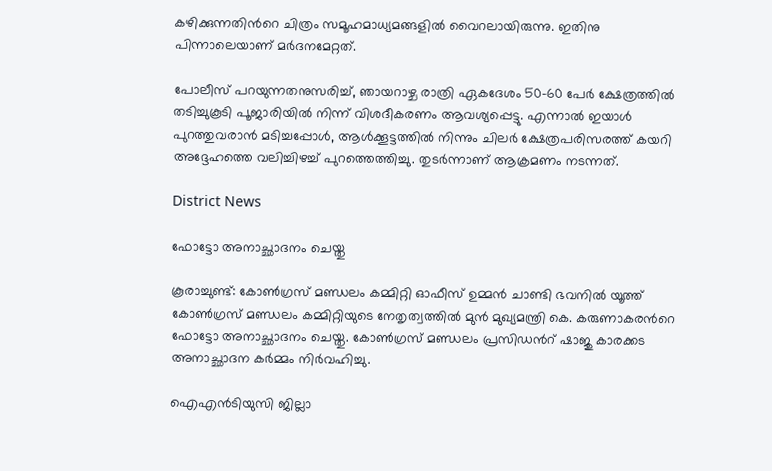കഴിക്കുന്നതിന്‍റെ ചിത്രം സമൂഹമാധ്യമങ്ങളിൽ വൈറലായിരുന്നു. ഇതിനു പിന്നാലെയാണ് മർദനമേറ്റത്.

പോലീസ് പറയുന്നതനുസരിച്ച്, ഞായറാഴ്ച രാത്രി ഏകദേശം 50-60 പേർ ക്ഷേത്രത്തിൽ തടിച്ചുകൂടി പൂജാരിയിൽ നിന്ന് വിശദീകരണം ആവശ്യപ്പെട്ടു. എന്നാൽ ഇയാൾ പുറത്തുവരാൻ മടിച്ചപ്പോൾ, ആൾക്കൂട്ടത്തിൽ നിന്നും ചിലർ ക്ഷേത്രപരിസരത്ത് കയറി അദ്ദേഹത്തെ വലിച്ചിഴച്ച് പുറത്തെത്തിച്ചു. തുടർന്നാണ് ആക്രമണം നടന്നത്.

District News

ഫോട്ടോ അനാച്ഛാദനം ചെയ്തു

കൂരാച്ചുണ്ട്: കോൺഗ്രസ്‌ മണ്ഡലം കമ്മിറ്റി ഓഫീസ് ഉമ്മൻ ചാണ്ടി ഭവനിൽ യൂത്ത് കോൺഗ്രസ്‌ മണ്ഡലം കമ്മിറ്റിയുടെ നേതൃത്വത്തിൽ മുൻ മുഖ്യമന്ത്രി കെ. കരുണാകരന്‍റെ ഫോട്ടോ അനാച്ഛാദനം ചെയ്തു. കോൺഗ്രസ്‌ മണ്ഡലം പ്രസിഡന്‍റ് ഷാജു കാരക്കട അനാച്ഛാദന കർമ്മം നിർവഹിച്ചു.

ഐഎൻടിയുസി ജില്ലാ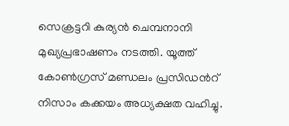സെക്രട്ടറി കുര്യൻ ചെമ്പനാനി മുഖ്യപ്രഭാഷണം നടത്തി. യൂത്ത് കോൺഗ്രസ്‌ മണ്ഡലം പ്രസിഡന്‍റ് നിസാം കക്കയം അധ്യക്ഷത വഹിച്ചു.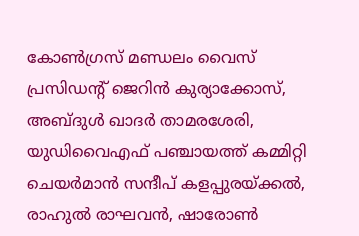കോൺഗ്രസ്‌ മണ്ഡലം വൈസ് പ്രസിഡന്‍റ് ജെറിൻ കുര്യാക്കോസ്, അബ്ദുൾ ഖാദർ താമരശേരി, യുഡിവൈഎഫ് പഞ്ചായത്ത് കമ്മിറ്റി ചെയർമാൻ സന്ദീപ് കളപ്പുരയ്ക്കൽ, രാഹുൽ രാഘവൻ, ഷാരോൺ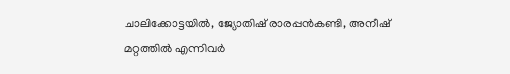ചാലിക്കോട്ടയിൽ, ജ്യോതിഷ് രാരപ്പൻകണ്ടി, അനീഷ് മറ്റത്തിൽ എന്നിവർ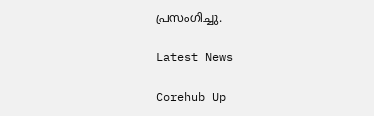പ്രസംഗിച്ചു.

Latest News

Corehub Up